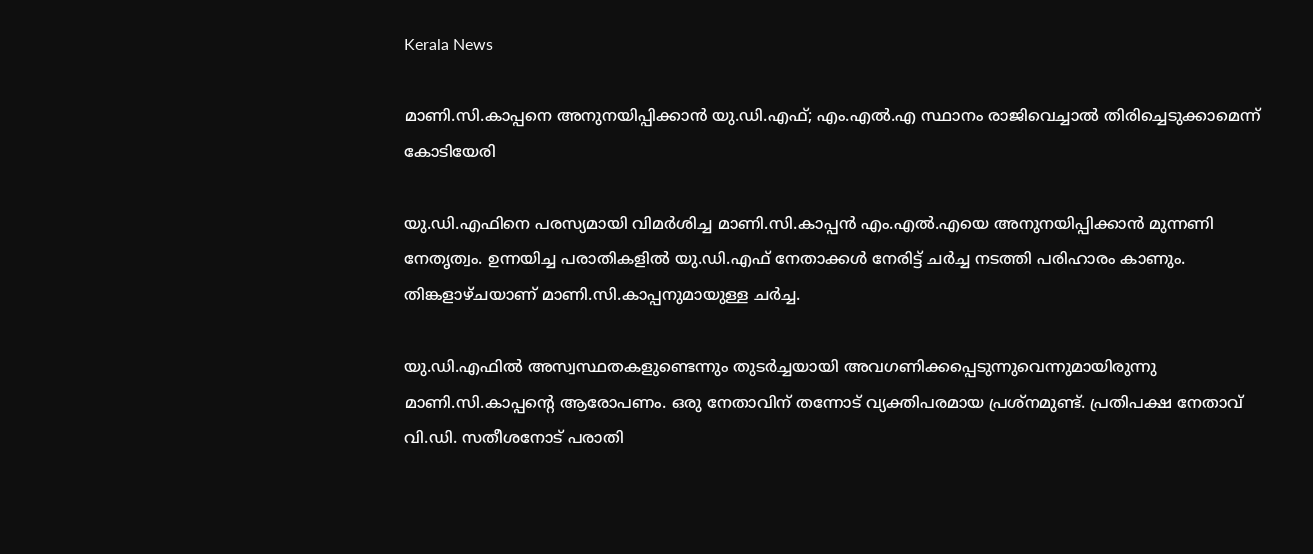Kerala News

മാണി.സി.കാപ്പനെ അനുനയിപ്പിക്കാന്‍ യു.ഡി.എഫ്; എം.എല്‍.എ സ്ഥാനം രാജിവെച്ചാല്‍ തിരിച്ചെടുക്കാമെന്ന് കോടിയേരി

യു.ഡി.എഫിനെ പരസ്യമായി വിമര്‍ശിച്ച മാണി.സി.കാപ്പന്‍ എം.എല്‍.എയെ അനുനയിപ്പിക്കാന്‍ മുന്നണി നേതൃത്വം. ഉന്നയിച്ച പരാതികളില്‍ യു.ഡി.എഫ് നേതാക്കള്‍ നേരിട്ട് ചര്‍ച്ച നടത്തി പരിഹാരം കാണും. തിങ്കളാഴ്ചയാണ് മാണി.സി.കാപ്പനുമായുള്ള ചര്‍ച്ച.

യു.ഡി.എഫില്‍ അസ്വസ്ഥതകളുണ്ടെന്നും തുടര്‍ച്ചയായി അവഗണിക്കപ്പെടുന്നുവെന്നുമായിരുന്നു മാണി.സി.കാപ്പന്റെ ആരോപണം. ഒരു നേതാവിന് തന്നോട് വ്യക്തിപരമായ പ്രശ്‌നമുണ്ട്. പ്രതിപക്ഷ നേതാവ് വി.ഡി. സതീശനോട് പരാതി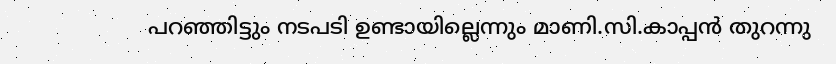പറഞ്ഞിട്ടും നടപടി ഉണ്ടായില്ലെന്നും മാണി.സി.കാപ്പന്‍ തുറന്നു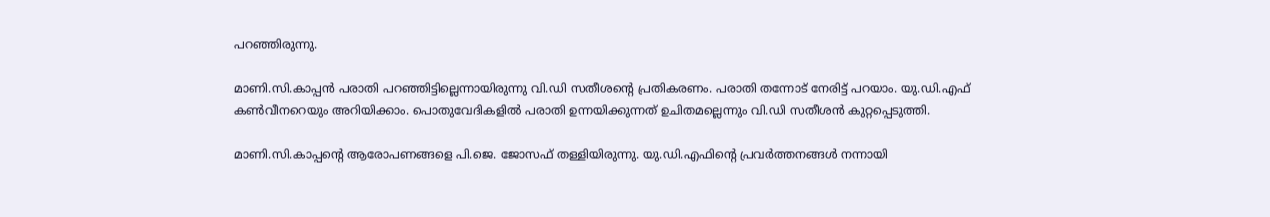പറഞ്ഞിരുന്നു.

മാണി.സി.കാപ്പന്‍ പരാതി പറഞ്ഞിട്ടില്ലെന്നായിരുന്നു വി.ഡി സതീശന്റെ പ്രതികരണം. പരാതി തന്നോട് നേരിട്ട് പറയാം. യു.ഡി.എഫ് കണ്‍വീനറെയും അറിയിക്കാം. പൊതുവേദികളില്‍ പരാതി ഉന്നയിക്കുന്നത് ഉചിതമല്ലെന്നും വി.ഡി സതീശന്‍ കുറ്റപ്പെടുത്തി.

മാണി.സി.കാപ്പന്റെ ആരോപണങ്ങളെ പി.ജെ. ജോസഫ് തള്ളിയിരുന്നു. യു.ഡി.എഫിന്റെ പ്രവര്‍ത്തനങ്ങള്‍ നന്നായി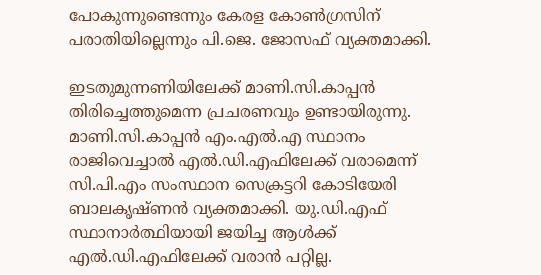പോകുന്നുണ്ടെന്നും കേരള കോണ്‍ഗ്രസിന് പരാതിയില്ലെന്നും പി.ജെ. ജോസഫ് വ്യക്തമാക്കി.

ഇടതുമുന്നണിയിലേക്ക് മാണി.സി.കാപ്പന്‍ തിരിച്ചെത്തുമെന്ന പ്രചരണവും ഉണ്ടായിരുന്നു. മാണി.സി.കാപ്പന്‍ എം.എല്‍.എ സ്ഥാനം രാജിവെച്ചാല്‍ എല്‍.ഡി.എഫിലേക്ക് വരാമെന്ന് സി.പി.എം സംസ്ഥാന സെക്രട്ടറി കോടിയേരി ബാലകൃഷ്ണന്‍ വ്യക്തമാക്കി. യു.ഡി.എഫ് സ്ഥാനാര്‍ത്ഥിയായി ജയിച്ച ആള്‍ക്ക് എല്‍.ഡി.എഫിലേക്ക് വരാന്‍ പറ്റില്ല.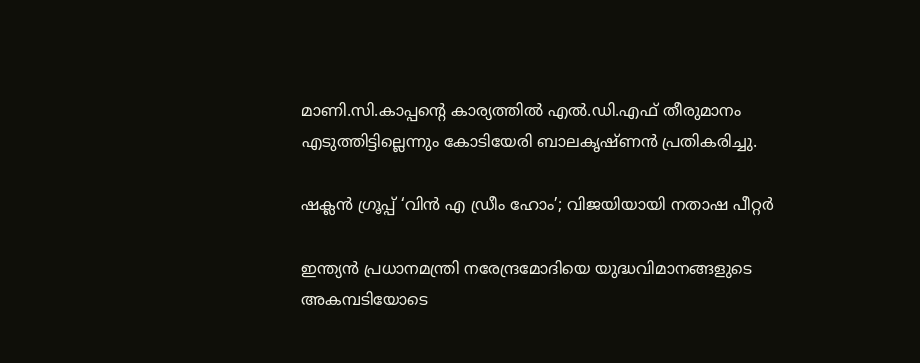മാണി.സി.കാപ്പന്റെ കാര്യത്തില്‍ എല്‍.ഡി.എഫ് തീരുമാനം എടുത്തിട്ടില്ലെന്നും കോടിയേരി ബാലകൃഷ്ണന്‍ പ്രതികരിച്ചു.

ഷക്ലൻ ഗ്രൂപ്പ് ‘വിൻ എ ഡ്രീം ഹോം’; വിജയിയായി നതാഷ പീറ്റ‍ർ

ഇന്ത്യന്‍‍ പ്രധാനമന്ത്രി നരേന്ദ്രമോദിയെ യുദ്ധവിമാനങ്ങളുടെ അകമ്പടിയോടെ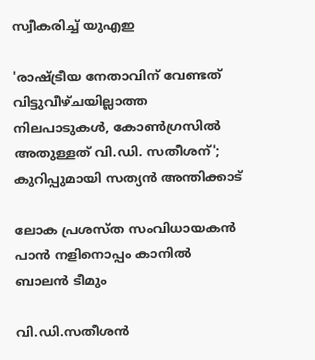സ്വീകരിച്ച് യുഎഇ

'രാഷ്ട്രീയ നേതാവിന് വേണ്ടത് വിട്ടുവീഴ്ചയില്ലാത്ത നിലപാടുകൾ, കോൺഗ്രസിൽ അതുള്ളത് വി.ഡി. സതീശന്'; കുറിപ്പുമായി സത്യൻ അന്തിക്കാട്

ലോക പ്രശസ്ത സംവിധായകന്‍ പാന്‍ നളിനൊപ്പം കാനില്‍ ബാലന്‍ ടീമും

വി.ഡി.സതീശന്‍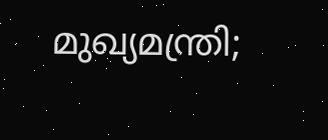മുഖ്യമന്ത്രി;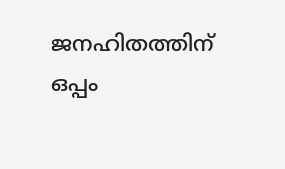ജനഹിതത്തിന് ഒപ്പം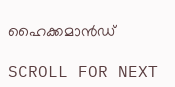ഹൈക്കമാന്‍ഡ്

SCROLL FOR NEXT